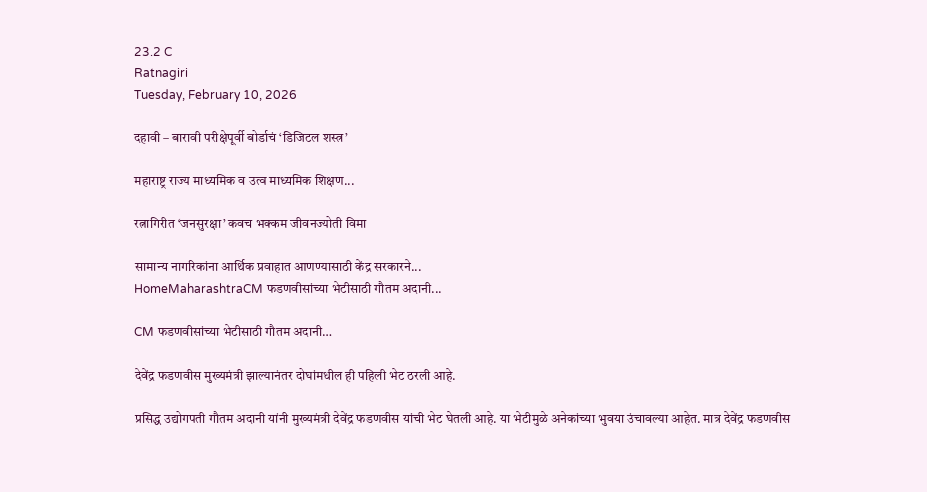23.2 C
Ratnagiri
Tuesday, February 10, 2026

दहावी – बारावी परीक्षेपूर्वी बोर्डाचं ‘डिजिटल शस्त्र’

महाराष्ट्र राज्य माध्यमिक व उत्व माध्यमिक शिक्षण...

रत्नागिरीत ‘जनसुरक्षा’ कवच भक्कम जीवनज्योती विमा

सामान्य नागरिकांना आर्थिक प्रवाहात आणण्यासाठी केंद्र सरकारने...
HomeMaharashtraCM फडणवीसांच्या भेटीसाठी गौतम अदानी...

CM फडणवीसांच्या भेटीसाठी गौतम अदानी…

देवेंद्र फडणवीस मुख्यमंत्री झाल्यानंतर दोघांमधील ही पहिली भेट ठरली आहे.

प्रसिद्ध उद्योगपती गौतम अदानी यांनी मुख्यमंत्री देवेंद्र फडणवीस यांची भेट घेतली आहे. या भेटीमुळे अनेकांच्या भुवया उंचावल्या आहेत. मात्र देवेंद्र फडणवीस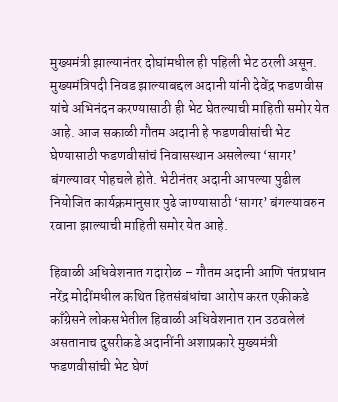मुख्यमंत्री झाल्यानंतर दोघांमधील ही पहिली भेट ठरली असून. मुख्यमंत्रिपदी निवड झाल्याबद्दल अदानी यांनी देवेंद्र फडणवीस यांचे अभिनंदन करण्यासाठी ही भेट घेतल्याची माहिती समोर येत आहे. आज सकाळी गौतम अदानी हे फडणवीसांची भेट घेण्यासाठी फडणवीसांचं निवासस्थान असलेल्या ‘सागर’ बंगल्यावर पोहचले होते. भेटीनंतर अदानी आपल्या पुढील नियोजित कार्यक्रमानुसार पुढे जाण्यासाठी ‘सागर’ बंगल्यावरुन रवाना झाल्याची माहिती समोर येत आहे.

हिवाळी अधिवेशनात गदारोळ – गौतम अदानी आणि पंतप्रधान नरेंद्र मोदींमधील कथित हितसंबंधांचा आरोप करत एकीकडे काँग्रेसने लोकसभेतील हिवाळी अधिवेशनात रान उठवलेलं असतानाच दुसरीकडे अदानींनी अशाप्रकारे मुख्यमंत्री फडणवीसांची भेट घेणं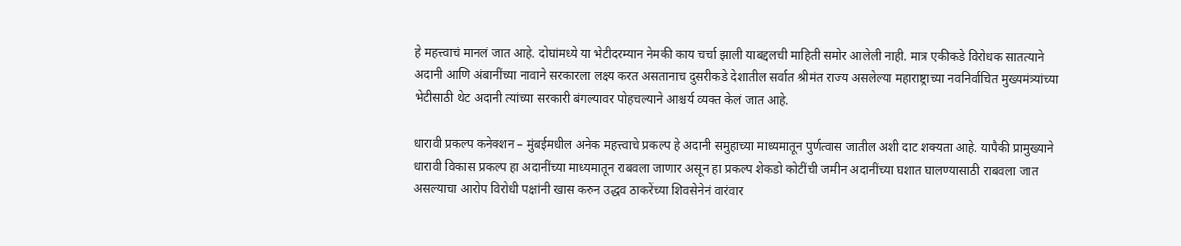हे महत्त्वाचं मानलं जात आहे. दोघांमध्ये या भेटीदरम्यान नेमकी काय चर्चा झाली याबद्दलची माहिती समोर आलेली नाही. मात्र एकीकडे विरोधक सातत्याने अदानी आणि अंबानींच्या नावाने सरकारला लक्ष्य करत असतानाच दुसरीकडे देशातील सर्वात श्रीमंत राज्य असलेल्या महाराष्ट्राच्या नवनिर्वाचित मुख्यमंत्र्यांच्या भेटीसाठी थेट अदानी त्यांच्या सरकारी बंगल्यावर पोहचल्याने आश्चर्य व्यक्त केलं जात आहे.

धारावी प्रकल्प कनेक्शन – मुंबईमधील अनेक महत्त्वाचे प्रकल्प हे अदानी समुहाच्या माध्यमातून पुर्णत्वास जातील अशी दाट शक्यता आहे. यापैकी प्रामुख्याने धारावी विकास प्रकल्प हा अदानींच्या माध्यमातून राबवला जाणार असून हा प्रकल्प शेकडो कोटींची जमीन अदानींच्या घशात घालण्यासाठी राबवला जात असल्याचा आरोप विरोधी पक्षांनी खास करुन उद्धव ठाकरेंच्या शिवसेनेनं वारंवार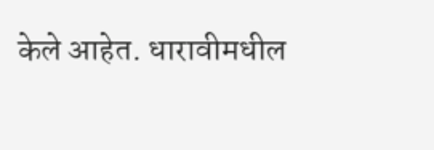केले आहेत. धारावीमधील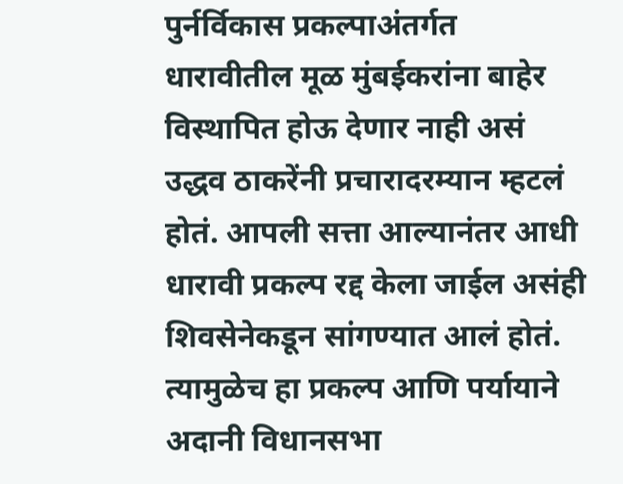पुर्नर्विकास प्रकल्पाअंतर्गत धारावीतील मूळ मुंबईकरांना बाहेर विस्थापित होऊ देणार नाही असं उद्धव ठाकरेंनी प्रचारादरम्यान म्हटलं होतं. आपली सत्ता आल्यानंतर आधी धारावी प्रकल्प रद्द केला जाईल असंही शिवसेनेकडून सांगण्यात आलं होतं. त्यामुळेच हा प्रकल्प आणि पर्यायाने अदानी विधानसभा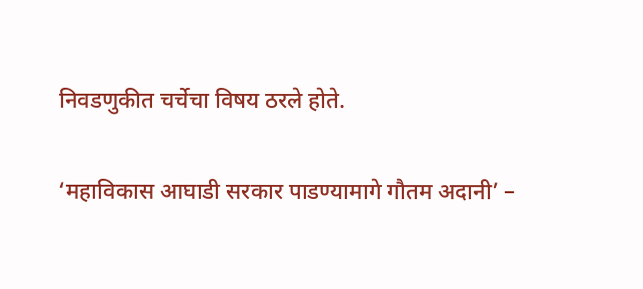निवडणुकीत चर्चेचा विषय ठरले होते.

‘महाविकास आघाडी सरकार पाडण्यामागे गौतम अदानी’ –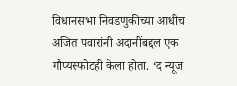विधानसभा निवडणुकीच्या आधीच अजित पवारांनी अदानींबद्दल एक गौप्यस्फोटही केला होता. ‘द न्यूज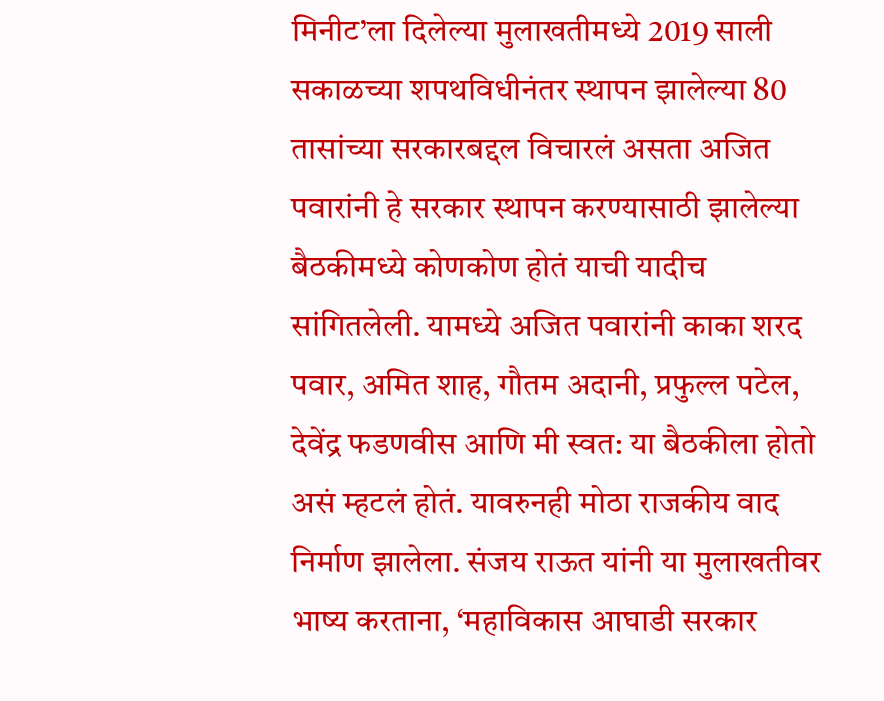मिनीट’ला दिलेल्या मुलाखतीमध्ये 2019 साली सकाळच्या शपथविधीनंतर स्थापन झालेल्या 80 तासांच्या सरकारबद्दल विचारलं असता अजित पवारांनी हे सरकार स्थापन करण्यासाठी झालेल्या बैठकीमध्ये कोणकोण होतं याची यादीच सांगितलेली. यामध्ये अजित पवारांनी काका शरद पवार, अमित शाह, गौतम अदानी, प्रफुल्ल पटेल, देवेंद्र फडणवीस आणि मी स्वत: या बैठकीला होतो असं म्हटलं होतं. यावरुनही मोठा राजकीय वाद निर्माण झालेला. संजय राऊत यांनी या मुलाखतीवर भाष्य करताना, ‘महाविकास आघाडी सरकार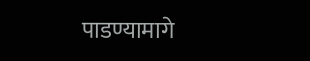पाडण्यामागे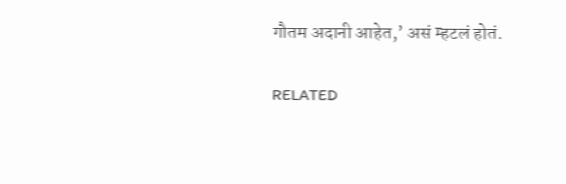गौतम अदानी आहेत,’ असं म्हटलं होतं.

RELATED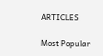ARTICLES

Most Popular